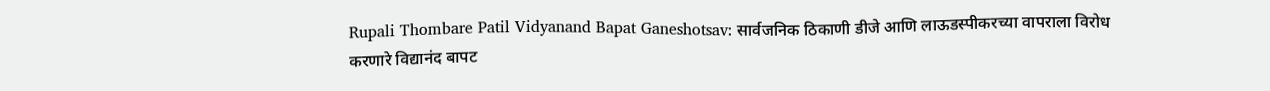Rupali Thombare Patil Vidyanand Bapat Ganeshotsav: सार्वजनिक ठिकाणी डीजे आणि लाऊडस्पीकरच्या वापराला विरोध करणारे विद्यानंद बापट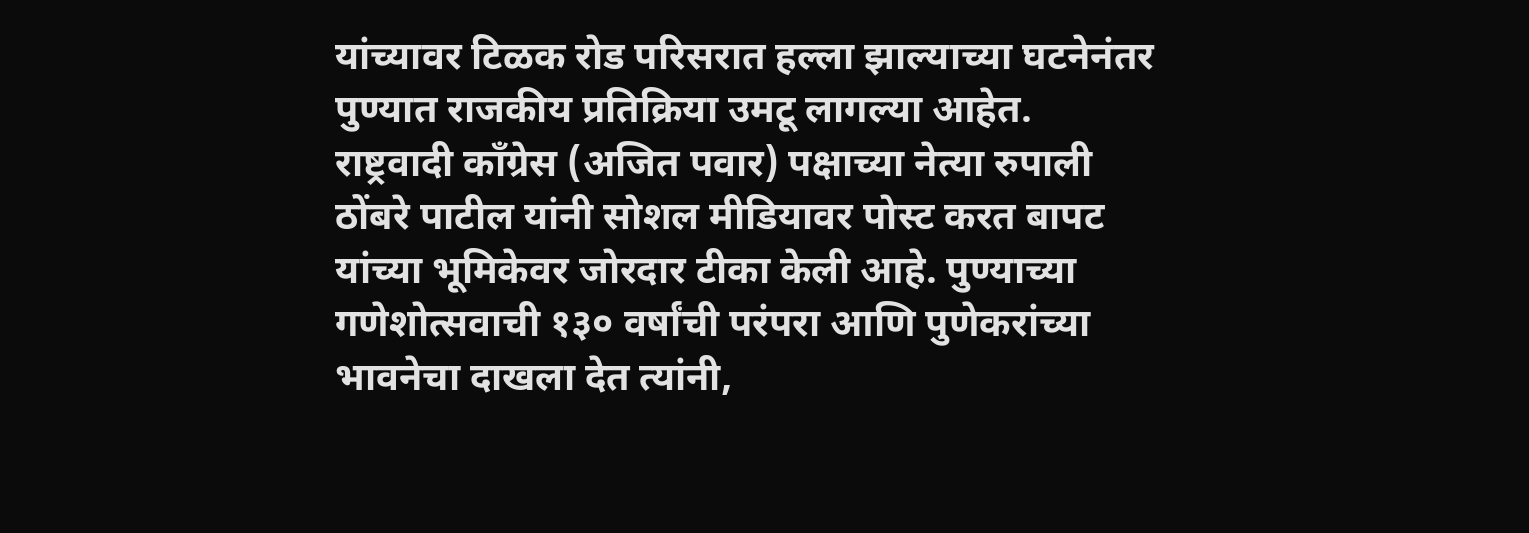यांच्यावर टिळक रोड परिसरात हल्ला झाल्याच्या घटनेनंतर पुण्यात राजकीय प्रतिक्रिया उमटू लागल्या आहेत.
राष्ट्रवादी काँग्रेस (अजित पवार) पक्षाच्या नेत्या रुपाली ठोंबरे पाटील यांनी सोशल मीडियावर पोस्ट करत बापट यांच्या भूमिकेवर जोरदार टीका केली आहे. पुण्याच्या गणेशोत्सवाची १३० वर्षांची परंपरा आणि पुणेकरांच्या भावनेचा दाखला देत त्यांनी,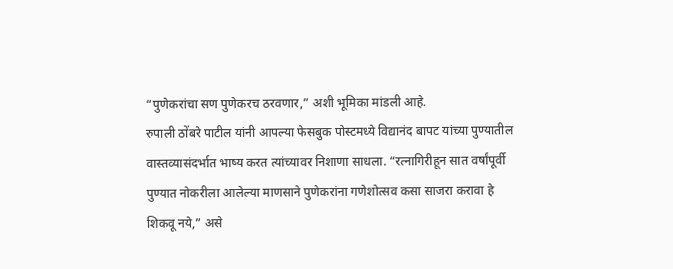“पुणेकरांचा सण पुणेकरच ठरवणार,” अशी भूमिका मांडली आहे.
रुपाली ठोंबरे पाटील यांनी आपल्या फेसबुक पोस्टमध्ये विद्यानंद बापट यांच्या पुण्यातील वास्तव्यासंदर्भात भाष्य करत त्यांच्यावर निशाणा साधला. “रत्नागिरीहून सात वर्षांपूर्वी पुण्यात नोकरीला आलेल्या माणसाने पुणेकरांना गणेशोत्सव कसा साजरा करावा हे शिकवू नये,” असे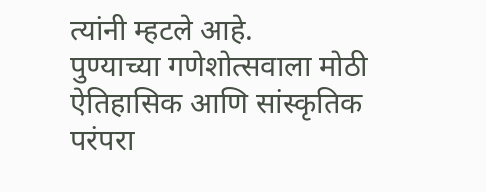त्यांनी म्हटले आहे.
पुण्याच्या गणेशोत्सवाला मोठी ऐतिहासिक आणि सांस्कृतिक परंपरा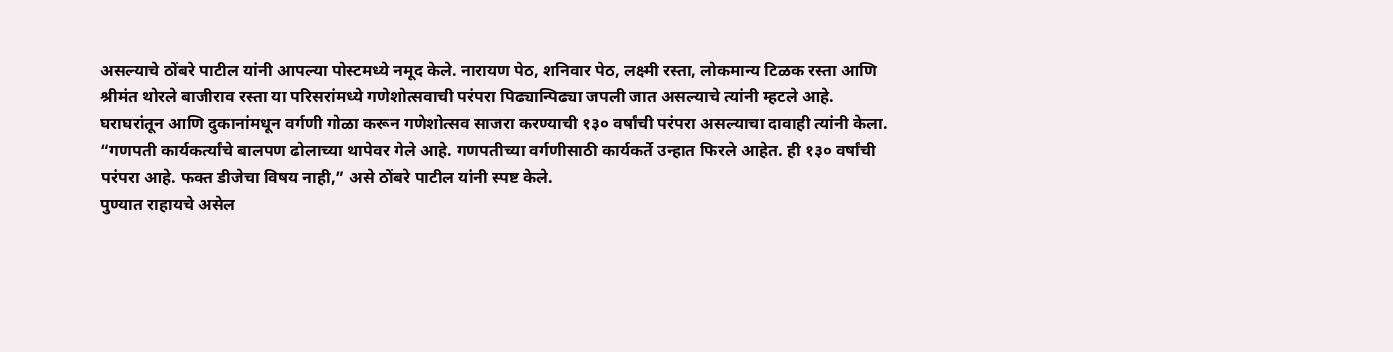असल्याचे ठोंबरे पाटील यांनी आपल्या पोस्टमध्ये नमूद केले. नारायण पेठ, शनिवार पेठ, लक्ष्मी रस्ता, लोकमान्य टिळक रस्ता आणि श्रीमंत थोरले बाजीराव रस्ता या परिसरांमध्ये गणेशोत्सवाची परंपरा पिढ्यान्पिढ्या जपली जात असल्याचे त्यांनी म्हटले आहे. घराघरांतून आणि दुकानांमधून वर्गणी गोळा करून गणेशोत्सव साजरा करण्याची १३० वर्षांची परंपरा असल्याचा दावाही त्यांनी केला.
“गणपती कार्यकर्त्यांचे बालपण ढोलाच्या थापेवर गेले आहे. गणपतीच्या वर्गणीसाठी कार्यकर्ते उन्हात फिरले आहेत. ही १३० वर्षांची परंपरा आहे. फक्त डीजेचा विषय नाही,” असे ठोंबरे पाटील यांनी स्पष्ट केले.
पुण्यात राहायचे असेल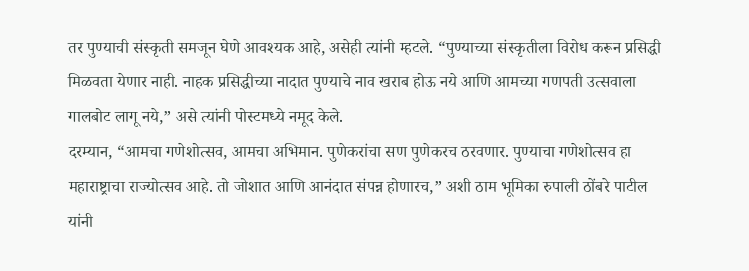तर पुण्याची संस्कृती समजून घेणे आवश्यक आहे, असेही त्यांनी म्हटले. “पुण्याच्या संस्कृतीला विरोध करून प्रसिद्धी मिळवता येणार नाही. नाहक प्रसिद्धीच्या नादात पुण्याचे नाव खराब होऊ नये आणि आमच्या गणपती उत्सवाला गालबोट लागू नये,” असे त्यांनी पोस्टमध्ये नमूद केले.
दरम्यान, “आमचा गणेशोत्सव, आमचा अभिमान. पुणेकरांचा सण पुणेकरच ठरवणार. पुण्याचा गणेशोत्सव हा महाराष्ट्राचा राज्योत्सव आहे. तो जोशात आणि आनंदात संपन्न होणारच,” अशी ठाम भूमिका रुपाली ठोंबरे पाटील यांनी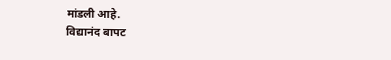मांडली आहे.
विद्यानंद बापट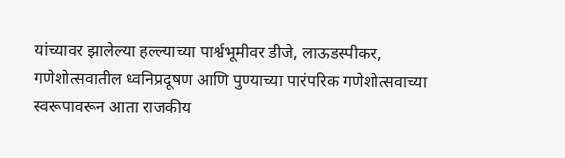यांच्यावर झालेल्या हल्ल्याच्या पार्श्वभूमीवर डीजे, लाऊडस्पीकर, गणेशोत्सवातील ध्वनिप्रदूषण आणि पुण्याच्या पारंपरिक गणेशोत्सवाच्या स्वरूपावरून आता राजकीय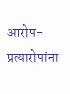आरोप-प्रत्यारोपांना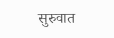सुरुवात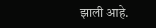झाली आहे.